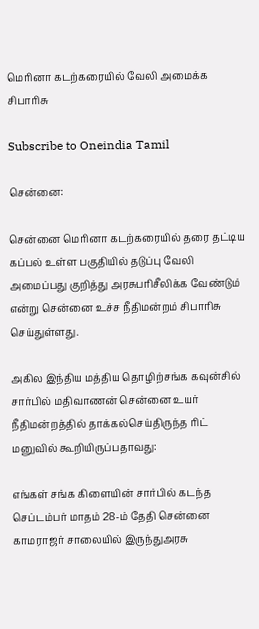மெரினா கடற்கரையில் வேலி அமைக்க சிபாரிசு

Subscribe to Oneindia Tamil

சென்னை:

சென்னை மெரினா கடற்கரையில் தரை தட்டிய கப்பல் உள்ள பகுதியில் தடுப்பு வேலி அமைப்பது குறித்து அரசுபரிசீலிக்க வேண்டும் என்று சென்னை உச்ச நீதிமன்றம் சிபாரிசு செய்துள்ளது.

அகில இந்திய மத்திய தொழிற்சங்க கவுன்சில் சார்பில் மதிவாணன் சென்னை உயர் நீதிமன்றத்தில் தாக்கல்செய்திருந்த ரிட் மனுவில் கூறியிருப்பதாவது:

எங்கள் சங்க கிளையின் சார்பில் கடந்த செப்டம்பர் மாதம் 28-ம் தேதி சென்னை காமராஜர் சாலையில் இருந்துஅரசு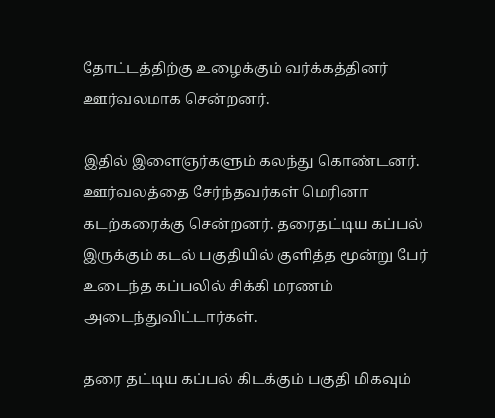தோட்டத்திற்கு உழைக்கும் வர்க்கத்தினர் ஊர்வலமாக சென்றனர்.

இதில் இளைஞர்களும் கலந்து கொண்டனர். ஊர்வலத்தை சேர்ந்தவர்கள் மெரினா கடற்கரைக்கு சென்றனர். தரைதட்டிய கப்பல் இருக்கும் கடல் பகுதியில் குளித்த மூன்று பேர் உடைந்த கப்பலில் சிக்கி மரணம் அடைந்துவிட்டார்கள்.

தரை தட்டிய கப்பல் கிடக்கும் பகுதி மிகவும்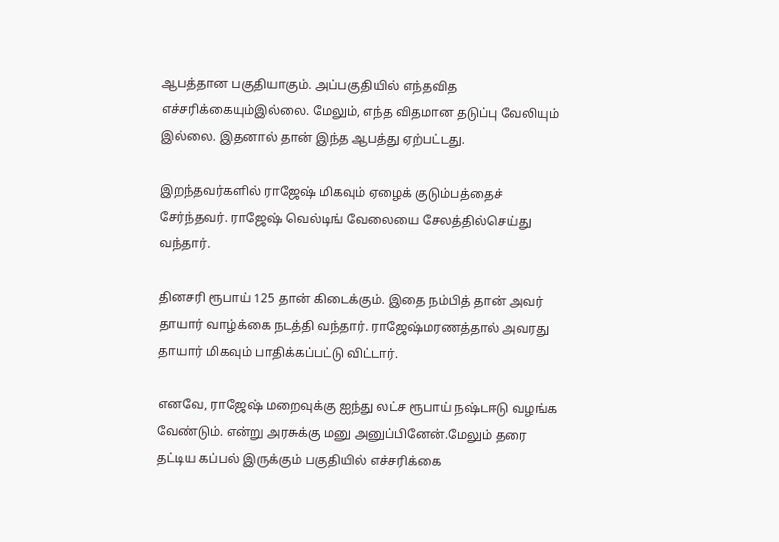ஆபத்தான பகுதியாகும். அப்பகுதியில் எந்தவித எச்சரிக்கையும்இல்லை. மேலும், எந்த விதமான தடுப்பு வேலியும் இல்லை. இதனால் தான் இந்த ஆபத்து ஏற்பட்டது.

இறந்தவர்களில் ராஜேஷ் மிகவும் ஏழைக் குடும்பத்தைச் சேர்ந்தவர். ராஜேஷ் வெல்டிங் வேலையை சேலத்தில்செய்து வந்தார்.

தினசரி ரூபாய் 125 தான் கிடைக்கும். இதை நம்பித் தான் அவர் தாயார் வாழ்க்கை நடத்தி வந்தார். ராஜேஷ்மரணத்தால் அவரது தாயார் மிகவும் பாதிக்கப்பட்டு விட்டார்.

எனவே, ராஜேஷ் மறைவுக்கு ஐந்து லட்ச ரூபாய் நஷ்டஈடு வழங்க வேண்டும். என்று அரசுக்கு மனு அனுப்பினேன்.மேலும் தரை தட்டிய கப்பல் இருக்கும் பகுதியில் எச்சரிக்கை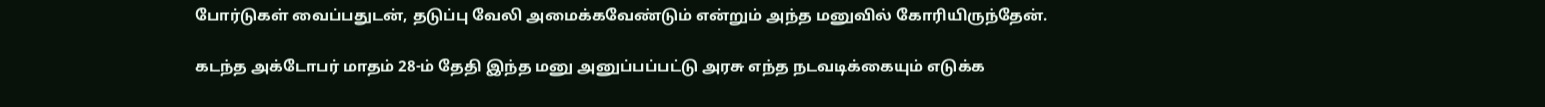போர்டுகள் வைப்பதுடன், தடுப்பு வேலி அமைக்கவேண்டும் என்றும் அந்த மனுவில் கோரியிருந்தேன்.

கடந்த அக்டோபர் மாதம் 28-ம் தேதி இந்த மனு அனுப்பப்பட்டு அரசு எந்த நடவடிக்கையும் எடுக்க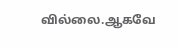வில்லை.ஆகவே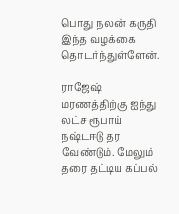பொது நலன் கருதி இந்த வழக்கை தொடர்ந்துள்ளேன்.

ராஜேஷ் மரணத்திற்கு ஐந்து லட்ச ரூபாய் நஷ்டஈடு தர வேண்டும். மேலும் தரை தட்டிய கப்பல்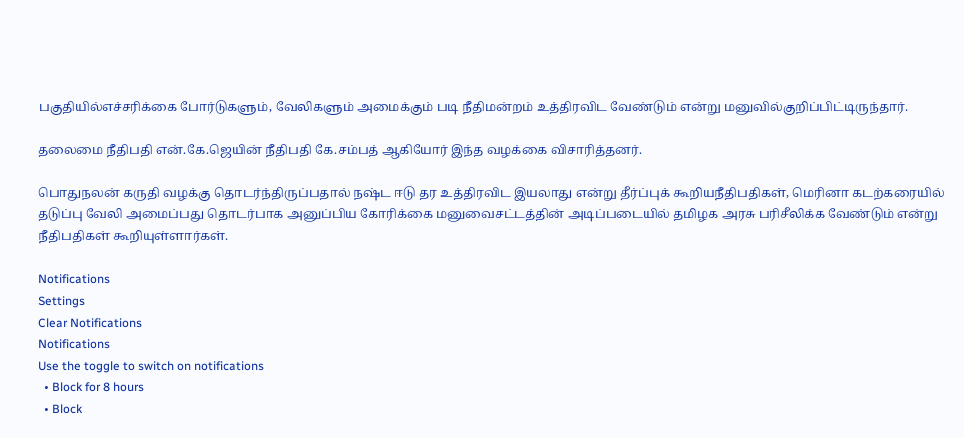பகுதியில்எச்சரிக்கை போர்டுகளும், வேலிகளும் அமைக்கும் படி நீதிமன்றம் உத்திரவிட வேண்டும் என்று மனுவில்குறிப்பிட்டிருந்தார்.

தலைமை நீதிபதி என்.கே.ஜெயின் நீதிபதி கே.சம்பத் ஆகியோர் இந்த வழக்கை விசாரித்தனர்.

பொதுநலன் கருதி வழக்கு தொடர்ந்திருப்பதால் நஷ்ட ஈடு தர உத்திரவிட இயலாது என்று தீர்ப்புக் கூறியநீதிபதிகள், மெரினா கடற்கரையில் தடுப்பு வேலி அமைப்பது தொடர்பாக அனுப்பிய கோரிக்கை மனுவைசட்டத்தின் அடிப்படையில் தமிழக அரசு பரிசீலிக்க வேண்டும் என்று நீதிபதிகள் கூறியுள்ளார்கள்.

Notifications
Settings
Clear Notifications
Notifications
Use the toggle to switch on notifications
  • Block for 8 hours
  • Block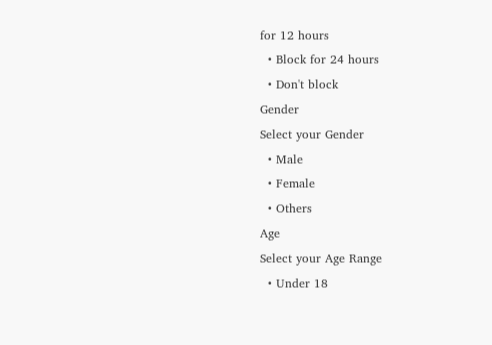for 12 hours
  • Block for 24 hours
  • Don't block
Gender
Select your Gender
  • Male
  • Female
  • Others
Age
Select your Age Range
  • Under 18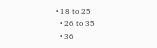• 18 to 25
  • 26 to 35
  • 36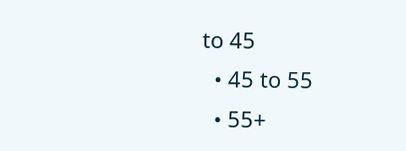to 45
  • 45 to 55
  • 55+